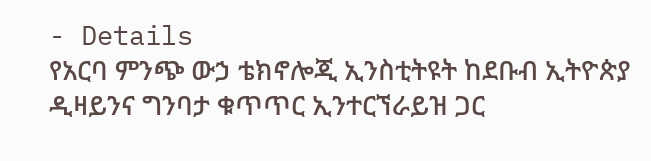- Details
የአርባ ምንጭ ውኃ ቴክኖሎጂ ኢንስቲትዩት ከደቡብ ኢትዮጵያ ዲዛይንና ግንባታ ቁጥጥር ኢንተርኘራይዝ ጋር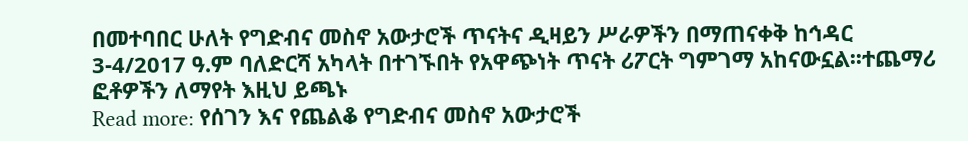በመተባበር ሁለት የግድብና መስኖ አውታሮች ጥናትና ዲዛይን ሥራዎችን በማጠናቀቅ ከኅዳር 3-4/2017 ዓ.ም ባለድርሻ አካላት በተገኙበት የአዋጭነት ጥናት ሪፖርት ግምገማ አከናውኗል፡፡ተጨማሪ ፎቶዎችን ለማየት እዚህ ይጫኑ
Read more: የሰገን እና የጨልቆ የግድብና መስኖ አውታሮች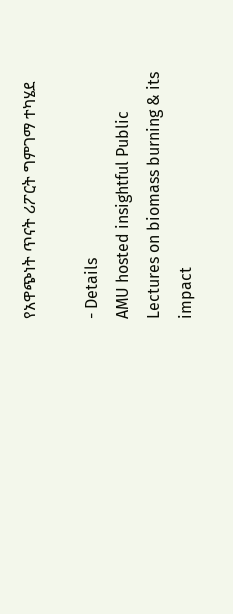የአዋጭነት ጥናት ሪፖርት ግምገማ ተካሄደ

- Details
AMU hosted insightful Public Lectures on biomass burning & its impact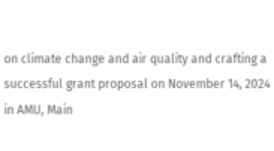on climate change and air quality and crafting a successful grant proposal on November 14, 2024 in AMU, Main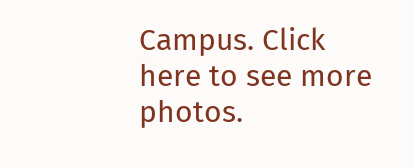Campus. Click here to see more photos.